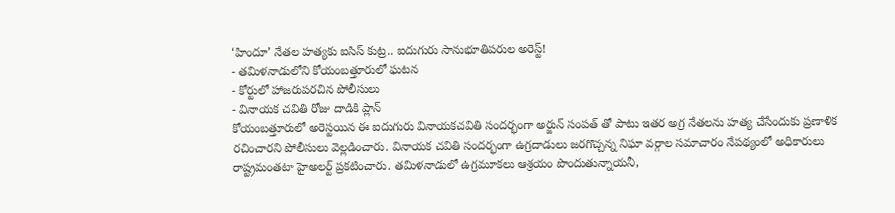‘హిందూ’ నేతల హత్యకు ఐసిస్ కుట్ర.. ఐదుగురు సానుభూతిపరుల అరెస్ట్!
- తమిళనాడులోని కోయంబత్తూరులో ఘటన
- కోర్టులో హాజరుపరచిన పోలీసులు
- వినాయక చవితి రోజు దాడికి ప్లాన్
కోయంబత్తూరులో అరెస్టయిన ఈ ఐదుగురు వినాయకచవితి సందర్భంగా అర్జున్ సంపత్ తో పాటు ఇతర అగ్ర నేతలను హత్య చేసేందుకు ప్రణాళిక రచించారని పోలీసులు వెల్లడించారు. వినాయక చవితి సందర్భంగా ఉగ్రదాడులు జరగొచ్చన్న నిఘా వర్గాల సమాచారం నేపథ్యంలో అధికారులు రాష్ట్రమంతటా హైఅలర్ట్ ప్రకటించారు. తమిళనాడులో ఉగ్రమూకలు ఆశ్రయం పొందుతున్నాయనీ,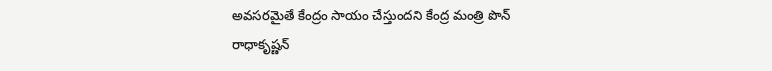అవసరమైతే కేంద్రం సాయం చేస్తుందని కేంద్ర మంత్రి పొన్ రాధాకృష్ణన్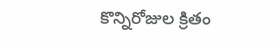కొన్నిరోజుల క్రితం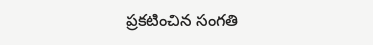ప్రకటించిన సంగతి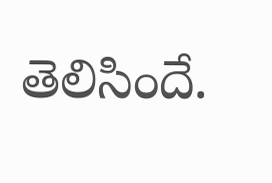తెలిసిందే.